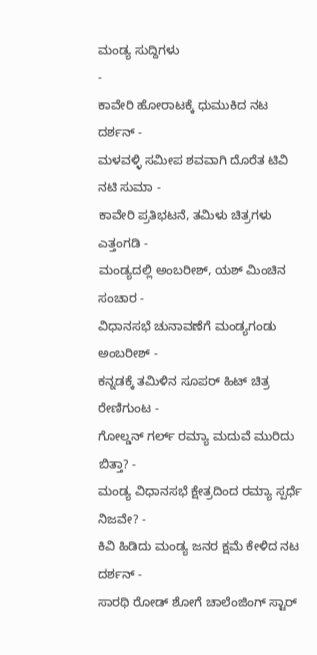ಮಂಡ್ಯ ಸುದ್ದಿಗಳು
-
ಕಾವೇರಿ ಹೋರಾಟಕ್ಕೆ ಧುಮುಕಿದ ನಟ ದರ್ಶನ್ -
ಮಳವಳ್ಳಿ ಸಮೀಪ ಶವವಾಗಿ ದೊರೆತ ಟಿವಿ ನಟಿ ಸುಮಾ -
ಕಾವೇರಿ ಪ್ರತಿಭಟನೆ, ತಮಿಳು ಚಿತ್ರಗಳು ಎತ್ತಂಗಡಿ -
ಮಂಡ್ಯದಲ್ಲಿ ಅಂಬರೀಶ್, ಯಶ್ ಮಿಂಚಿನ ಸಂಚಾರ -
ವಿಧಾನಸಭೆ ಚುನಾವಣೆಗೆ ಮಂಡ್ಯಗಂಡು ಅಂಬರೀಶ್ -
ಕನ್ನಡಕ್ಕೆ ತಮಿಳಿನ ಸೂಪರ್ ಹಿಟ್ ಚಿತ್ರ ರೇಣಿಗುಂಟ -
ಗೋಲ್ಡನ್ ಗರ್ಲ್ ರಮ್ಯಾ ಮದುವೆ ಮುರಿದು ಬಿತ್ತಾ? -
ಮಂಡ್ಯ ವಿಧಾನಸಭೆ ಕ್ಷೇತ್ರದಿಂದ ರಮ್ಯಾ ಸ್ಪರ್ಧೆ ನಿಜವೇ? -
ಕಿವಿ ಹಿಡಿದು ಮಂಡ್ಯ ಜನರ ಕ್ಷಮೆ ಕೇಳಿದ ನಟ ದರ್ಶನ್ -
ಸಾರಥಿ ರೋಡ್ ಶೋಗೆ ಚಾಲೆಂಜಿಂಗ್ ಸ್ಟಾರ್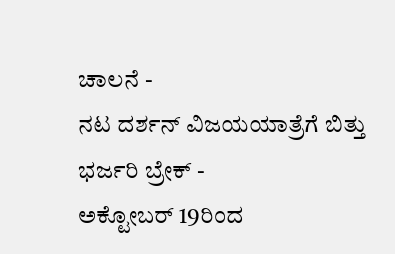ಚಾಲನೆ -
ನಟ ದರ್ಶನ್ ವಿಜಯಯಾತ್ರೆಗೆ ಬಿತ್ತು ಭರ್ಜರಿ ಬ್ರೇಕ್ -
ಅಕ್ಟೋಬರ್ 19ರಿಂದ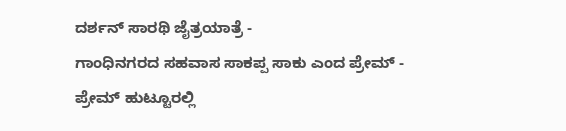ದರ್ಶನ್ ಸಾರಥಿ ಜೈತ್ರಯಾತ್ರೆ -
ಗಾಂಧಿನಗರದ ಸಹವಾಸ ಸಾಕಪ್ಪ ಸಾಕು ಎಂದ ಪ್ರೇಮ್ -
ಪ್ರೇಮ್ ಹುಟ್ಟೂರಲ್ಲಿ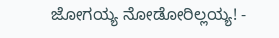ಜೋಗಯ್ಯ ನೋಡೋರಿಲ್ಲಯ್ಯ! -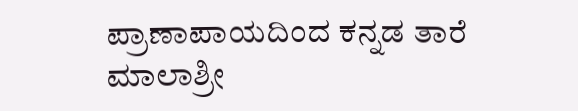ಪ್ರಾಣಾಪಾಯದಿಂದ ಕನ್ನಡ ತಾರೆ ಮಾಲಾಶ್ರೀ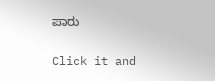ಪಾರು


Click it and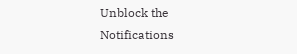Unblock the Notifications